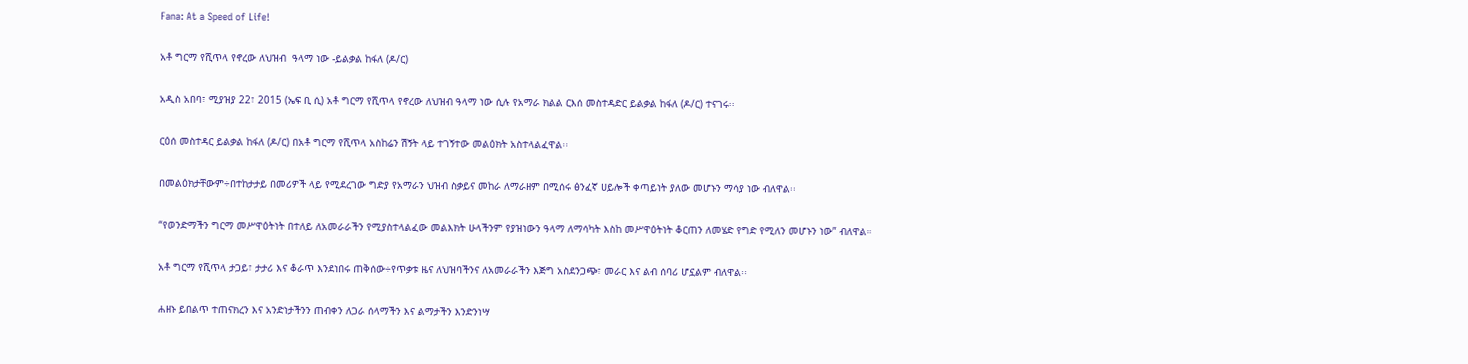Fana: At a Speed of Life!

አቶ ግርማ የሺጥላ የኖረው ለህዝብ  ዓላማ ነው -ይልቃል ከፋለ (ዶ/ር)

አዲስ አበባ፣ ሚያዝያ 22፣ 2015 (ኤፍ ቢ ሲ) አቶ ግርማ የሺጥላ የኖረው ለህዝብ ዓላማ ነው ሲሉ የአማራ ክልል ርእሰ መስተዳድር ይልቃል ከፋለ (ዶ/ር) ተናገሩ፡፡

ርዕሰ መስተዳር ይልቃል ከፋለ (ዶ/ር) በአቶ ግርማ የሺጥላ አስከሬን ሽኝት ላይ ተገኝተው መልዕክት አስተላልፈዋል፡፡

በመልዕክታቸውም÷በተከታታይ በመሪዎች ላይ የሚደረገው ግድያ የአማራን ህዝብ ስቃይና መከራ ለማራዘም በሚሰሩ ፅንፈኛ ሀይሎች ቀጣይነት ያለው መሆኑን ማሳያ ነው ብለዋል፡፡

“የወንድማችን ግርማ መሥዋዕትነት በተለይ ለአመራራችን የሚያስተላልፈው መልእክት ሁላችንም የያዝነውን ዓላማ ለማሳካት እስከ መሥዋዕትነት ቆርጠን ለመሄድ የግድ የሚለን መሆኑን ነው” ብለዋል።

አቶ ግርማ የሺጥላ ታጋይ፣ ታታሪ እና ቆራጥ እንደነበሩ ጠቅሰው÷የጥቃቱ ዜና ለህዝባችንና ለአመራራችን እጅግ አስደንጋጭ፣ መራር እና ልብ ሰባሪ ሆኗልም ብለዋል፡፡

ሐዘኑ ይበልጥ ተጠናክረን እና አንድነታችንን ጠብቀን ለጋራ ሰላማችን እና ልማታችን እንድንነሣ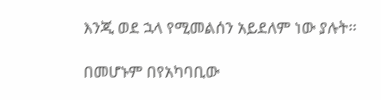እንጂ ወደ ኋላ የሚመልሰን አይደለም ነው ያሉት፡፡

በመሆኑም በየአካባቢው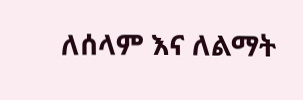ለሰላም እና ለልማት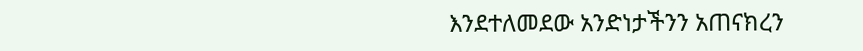እንደተለመደው አንድነታችንን አጠናክረን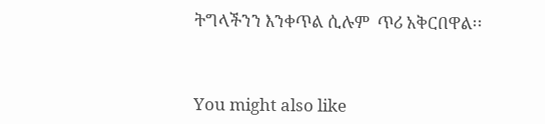ትግላችንን እንቀጥል ሲሉም  ጥሪ አቅርበዋል፡፡



You might also like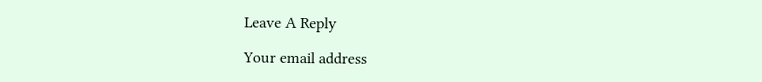Leave A Reply

Your email address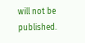will not be published.